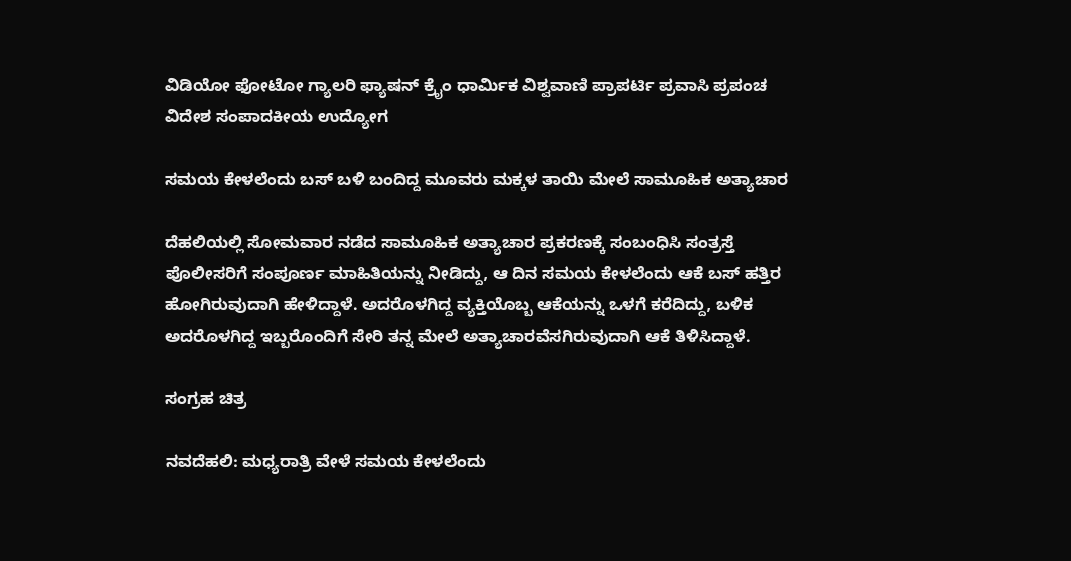ವಿಡಿಯೋ ಫೋಟೋ ಗ್ಯಾಲರಿ ಫ್ಯಾಷನ್ ಕ್ರೈಂ ಧಾರ್ಮಿಕ ವಿಶ್ವವಾಣಿ ಪ್ರಾಪರ್ಟಿ ಪ್ರವಾಸಿ ಪ್ರಪಂಚ ವಿದೇಶ ಸಂಪಾದಕೀಯ ಉದ್ಯೋಗ

ಸಮಯ ಕೇಳಲೆಂದು ಬಸ್ ಬಳಿ ಬಂದಿದ್ದ ಮೂವರು ಮಕ್ಕಳ ತಾಯಿ ಮೇಲೆ ಸಾಮೂಹಿಕ ಅತ್ಯಾಚಾರ

ದೆಹಲಿಯಲ್ಲಿ ಸೋಮವಾರ ನಡೆದ ಸಾಮೂಹಿಕ ಅತ್ಯಾಚಾರ ಪ್ರಕರಣಕ್ಕೆ ಸಂಬಂಧಿಸಿ ಸಂತ್ರಸ್ತೆ ಪೊಲೀಸರಿಗೆ ಸಂಪೂರ್ಣ ಮಾಹಿತಿಯನ್ನು ನೀಡಿದ್ದು, ಆ ದಿನ ಸಮಯ ಕೇಳಲೆಂದು ಆಕೆ ಬಸ್ ಹತ್ತಿರ ಹೋಗಿರುವುದಾಗಿ ಹೇಳಿದ್ದಾಳೆ. ಅದರೊಳಗಿದ್ದ ವ್ಯಕ್ತಿಯೊಬ್ಬ ಆಕೆಯನ್ನು ಒಳಗೆ ಕರೆದಿದ್ದು, ಬಳಿಕ ಅದರೊಳಗಿದ್ದ ಇಬ್ಬರೊಂದಿಗೆ ಸೇರಿ ತನ್ನ ಮೇಲೆ ಅತ್ಯಾಚಾರವೆಸಗಿರುವುದಾಗಿ ಆಕೆ ತಿಳಿಸಿದ್ದಾಳೆ.

ಸಂಗ್ರಹ ಚಿತ್ರ

ನವದೆಹಲಿ: ಮಧ್ಯರಾತ್ರಿ ವೇಳೆ ಸಮಯ ಕೇಳಲೆಂದು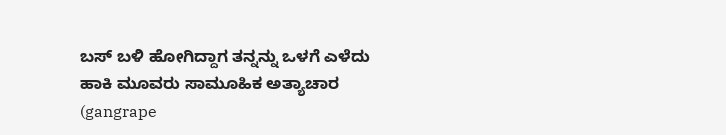ಬಸ್ ಬಳಿ ಹೋಗಿದ್ದಾಗ ತನ್ನನ್ನು ಒಳಗೆ ಎಳೆದು ಹಾಕಿ ಮೂವರು ಸಾಮೂಹಿಕ ಅತ್ಯಾಚಾರ (gangrape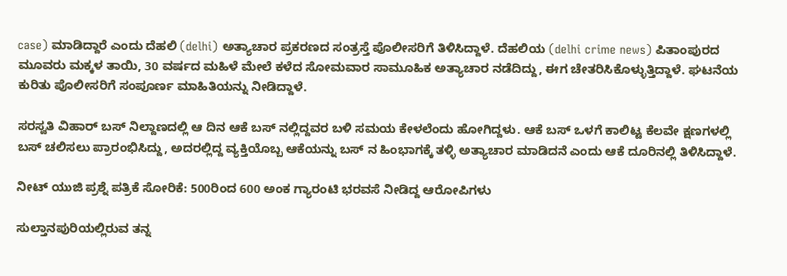case) ಮಾಡಿದ್ದಾರೆ ಎಂದು ದೆಹಲಿ (delhi) ಅತ್ಯಾಚಾರ ಪ್ರಕರಣದ ಸಂತ್ರಸ್ತೆ ಪೊಲೀಸರಿಗೆ ತಿಳಿಸಿದ್ದಾಳೆ. ದೆಹಲಿಯ (delhi crime news) ಪಿತಾಂಪುರದ ಮೂವರು ಮಕ್ಕಳ ತಾಯಿ, 30 ವರ್ಷದ ಮಹಿಳೆ ಮೇಲೆ ಕಳೆದ ಸೋಮವಾರ ಸಾಮೂಹಿಕ ಅತ್ಯಾಚಾರ ನಡೆದಿದ್ದು, ಈಗ ಚೇತರಿಸಿಕೊಳ್ಳುತ್ತಿದ್ದಾಳೆ. ಘಟನೆಯ ಕುರಿತು ಪೊಲೀಸರಿಗೆ ಸಂಪೂರ್ಣ ಮಾಹಿತಿಯನ್ನು ನೀಡಿದ್ದಾಳೆ.

ಸರಸ್ವತಿ ವಿಹಾರ್ ಬಸ್ ನಿಲ್ದಾಣದಲ್ಲಿ ಆ ದಿನ ಆಕೆ ಬಸ್ ನಲ್ಲಿದ್ದವರ ಬಳಿ ಸಮಯ ಕೇಳಲೆಂದು ಹೋಗಿದ್ದಳು. ಆಕೆ ಬಸ್ ಒಳಗೆ ಕಾಲಿಟ್ಟ ಕೆಲವೇ ಕ್ಷಣಗಳಲ್ಲಿ ಬಸ್ ಚಲಿಸಲು ಪ್ರಾರಂಭಿಸಿದ್ದು, ಅದರಲ್ಲಿದ್ದ ವ್ಯಕ್ತಿಯೊಬ್ಬ ಆಕೆಯನ್ನು ಬಸ್ ನ ಹಿಂಭಾಗಕ್ಕೆ ತಳ್ಳಿ ಅತ್ಯಾಚಾರ ಮಾಡಿದನೆ ಎಂದು ಆಕೆ ದೂರಿನಲ್ಲಿ ತಿಳಿಸಿದ್ದಾಳೆ.

ನೀಟ್ ಯುಜಿ ಪ್ರಶ್ನೆ ಪತ್ರಿಕೆ ಸೋರಿಕೆ: 500ರಿಂದ 600 ಅಂಕ ಗ್ಯಾರಂಟಿ ಭರವಸೆ ನೀಡಿದ್ದ ಆರೋಪಿಗಳು

ಸುಲ್ತಾನಪುರಿಯಲ್ಲಿರುವ ತನ್ನ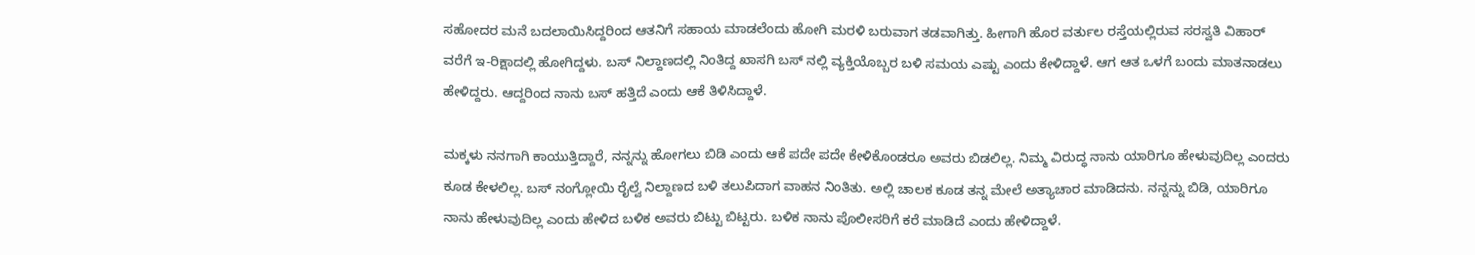ಸಹೋದರ ಮನೆ ಬದಲಾಯಿಸಿದ್ದರಿಂದ ಆತನಿಗೆ ಸಹಾಯ ಮಾಡಲೆಂದು ಹೋಗಿ ಮರಳಿ ಬರುವಾಗ ತಡವಾಗಿತ್ತು. ಹೀಗಾಗಿ ಹೊರ ವರ್ತುಲ ರಸ್ತೆಯಲ್ಲಿರುವ ಸರಸ್ವತಿ ವಿಹಾರ್ ವರೆಗೆ ಇ-ರಿಕ್ಷಾದಲ್ಲಿ ಹೋಗಿದ್ದಳು. ಬಸ್ ನಿಲ್ದಾಣದಲ್ಲಿ ನಿಂತಿದ್ದ ಖಾಸಗಿ ಬಸ್ ನಲ್ಲಿ ವ್ಯಕ್ತಿಯೊಬ್ಬರ ಬಳಿ ಸಮಯ ಎಷ್ಟು ಎಂದು ಕೇಳಿದ್ದಾಳೆ. ಆಗ ಆತ ಒಳಗೆ ಬಂದು ಮಾತನಾಡಲು ಹೇಳಿದ್ದರು. ಆದ್ದರಿಂದ ನಾನು ಬಸ್ ಹತ್ತಿದೆ ಎಂದು ಆಕೆ ತಿಳಿಸಿದ್ದಾಳೆ.

ಮಕ್ಕಳು ನನಗಾಗಿ ಕಾಯುತ್ತಿದ್ದಾರೆ, ನನ್ನನ್ನು ಹೋಗಲು ಬಿಡಿ ಎಂದು ಆಕೆ ಪದೇ ಪದೇ ಕೇಳಿಕೊಂಡರೂ ಅವರು ಬಿಡಲಿಲ್ಲ. ನಿಮ್ಮ ವಿರುದ್ಧ ನಾನು ಯಾರಿಗೂ ಹೇಳುವುದಿಲ್ಲ ಎಂದರು ಕೂಡ ಕೇಳಲಿಲ್ಲ. ಬಸ್ ನಂಗ್ಲೋಯಿ ರೈಲ್ವೆ ನಿಲ್ದಾಣದ ಬಳಿ ತಲುಪಿದಾಗ ವಾಹನ ನಿಂತಿತು. ಅಲ್ಲಿ ಚಾಲಕ ಕೂಡ ತನ್ನ ಮೇಲೆ ಅತ್ಯಾಚಾರ ಮಾಡಿದನು. ನನ್ನನ್ನು ಬಿಡಿ, ಯಾರಿಗೂ ನಾನು ಹೇಳುವುದಿಲ್ಲ ಎಂದು ಹೇಳಿದ ಬಳಿಕ ಅವರು ಬಿಟ್ಟು ಬಿಟ್ಟರು. ಬಳಿಕ ನಾನು ಪೊಲೀಸರಿಗೆ ಕರೆ ಮಾಡಿದೆ ಎಂದು ಹೇಳಿದ್ದಾಳೆ.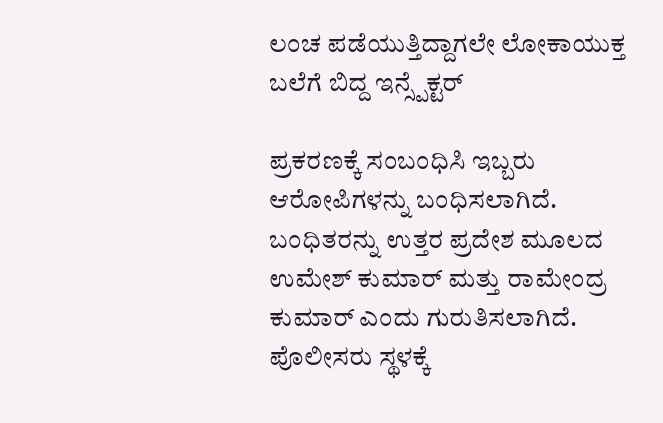ಲಂಚ ಪಡೆಯುತ್ತಿದ್ದಾಗಲೇ ಲೋಕಾಯುಕ್ತ ಬಲೆಗೆ ಬಿದ್ದ ಇನ್ಸ್ಪೆಕ್ಟರ್

ಪ್ರಕರಣಕ್ಕೆ ಸಂಬಂಧಿಸಿ ಇಬ್ಬರು ಆರೋಪಿಗಳನ್ನು ಬಂಧಿಸಲಾಗಿದೆ. ಬಂಧಿತರನ್ನು ಉತ್ತರ ಪ್ರದೇಶ ಮೂಲದ ಉಮೇಶ್ ಕುಮಾರ್ ಮತ್ತು ರಾಮೇಂದ್ರ ಕುಮಾರ್ ಎಂದು ಗುರುತಿಸಲಾಗಿದೆ. ಪೊಲೀಸರು ಸ್ಥಳಕ್ಕೆ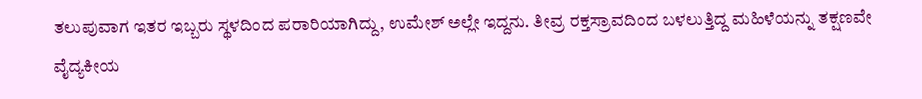ತಲುಪುವಾಗ ಇತರ ಇಬ್ಬರು ಸ್ಥಳದಿಂದ ಪರಾರಿಯಾಗಿದ್ದು, ಉಮೇಶ್ ಅಲ್ಲೇ ಇದ್ದನು. ತೀವ್ರ ರಕ್ತಸ್ರಾವದಿಂದ ಬಳಲುತ್ತಿದ್ದ ಮಹಿಳೆಯನ್ನು ತಕ್ಷಣವೇ ವೈದ್ಯಕೀಯ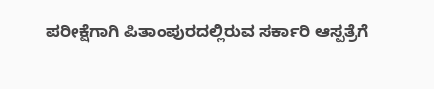ಪರೀಕ್ಷೆಗಾಗಿ ಪಿತಾಂಪುರದಲ್ಲಿರುವ ಸರ್ಕಾರಿ ಆಸ್ಪತ್ರೆಗೆ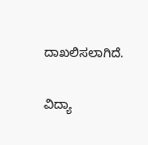ದಾಖಲಿಸಲಾಗಿದೆ.

ವಿದ್ಯಾ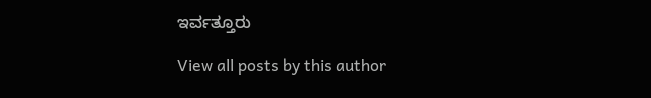ಇರ್ವತ್ತೂರು

View all posts by this author